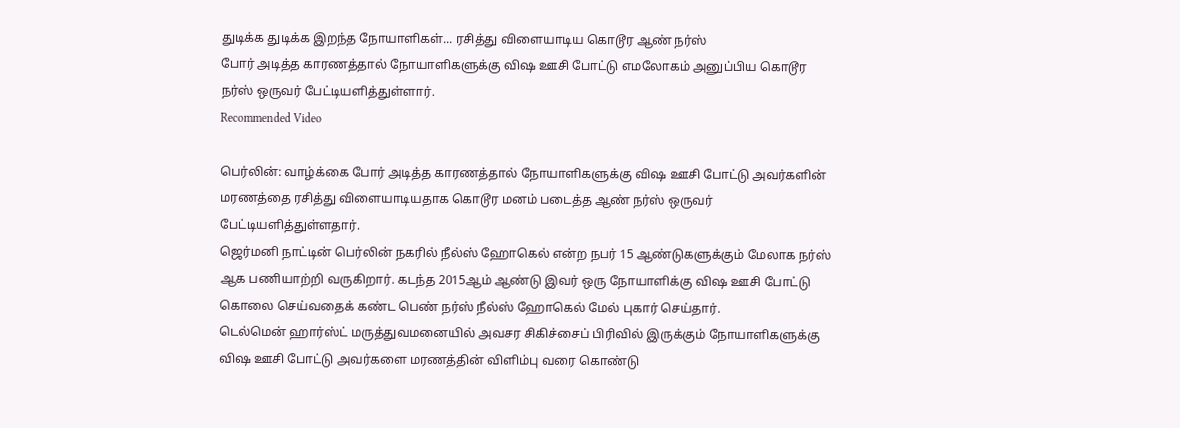துடிக்க துடிக்க இறந்த நோயாளிகள்... ரசித்து விளையாடிய கொடூர ஆண் நர்ஸ்
போர் அடித்த காரணத்தால் நோயாளிகளுக்கு விஷ ஊசி போட்டு எமலோகம் அனுப்பிய கொடூர நர்ஸ் ஒருவர் பேட்டியளித்துள்ளார்.
Recommended Video

பெர்லின்: வாழ்க்கை போர் அடித்த காரணத்தால் நோயாளிகளுக்கு விஷ ஊசி போட்டு அவர்களின் மரணத்தை ரசித்து விளையாடியதாக கொடூர மனம் படைத்த ஆண் நர்ஸ் ஒருவர் பேட்டியளித்துள்ளதார்.
ஜெர்மனி நாட்டின் பெர்லின் நகரில் நீல்ஸ் ஹோகெல் என்ற நபர் 15 ஆண்டுகளுக்கும் மேலாக நர்ஸ் ஆக பணியாற்றி வருகிறார். கடந்த 2015ஆம் ஆண்டு இவர் ஒரு நோயாளிக்கு விஷ ஊசி போட்டு கொலை செய்வதைக் கண்ட பெண் நர்ஸ் நீல்ஸ் ஹோகெல் மேல் புகார் செய்தார்.
டெல்மென் ஹார்ஸ்ட் மருத்துவமனையில் அவசர சிகிச்சைப் பிரிவில் இருக்கும் நோயாளிகளுக்கு விஷ ஊசி போட்டு அவர்களை மரணத்தின் விளிம்பு வரை கொண்டு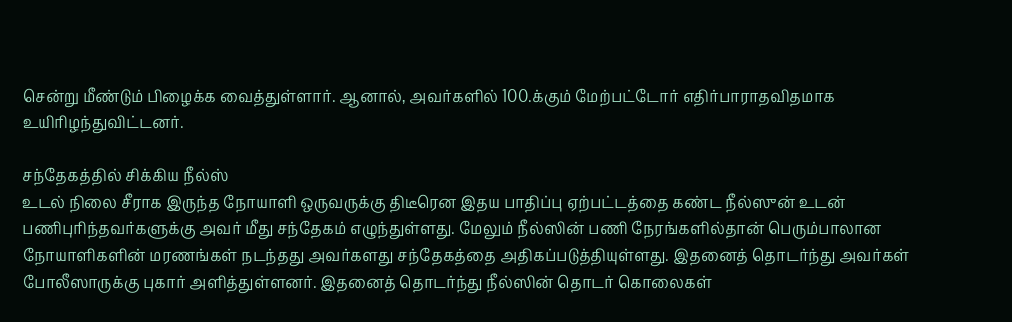சென்று மீண்டும் பிழைக்க வைத்துள்ளார். ஆனால், அவர்களில் 100.க்கும் மேற்பட்டோர் எதிர்பாராதவிதமாக உயிரிழந்துவிட்டனர்.

சந்தேகத்தில் சிக்கிய நீல்ஸ்
உடல் நிலை சீராக இருந்த நோயாளி ஒருவருக்கு திடீரென இதய பாதிப்பு ஏற்பட்டத்தை கண்ட நீல்ஸுன் உடன் பணிபுரிந்தவர்களுக்கு அவர் மீது சந்தேகம் எழுந்துள்ளது. மேலும் நீல்ஸின் பணி நேரங்களில்தான் பெரும்பாலான நோயாளிகளின் மரணங்கள் நடந்தது அவர்களது சந்தேகத்தை அதிகப்படுத்தியுள்ளது. இதனைத் தொடர்ந்து அவர்கள் போலீஸாருக்கு புகார் அளித்துள்ளனர். இதனைத் தொடர்ந்து நீல்ஸின் தொடர் கொலைகள்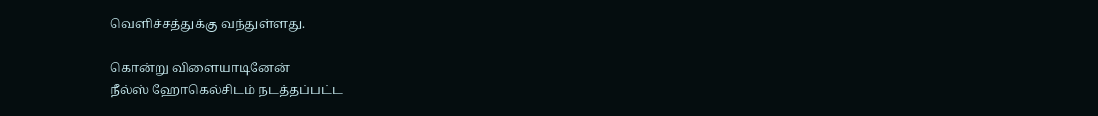வெளிச்சத்துக்கு வந்துள்ளது.

கொன்று விளையாடினேன்
நீல்ஸ் ஹோகெல்சிடம் நடத்தப்பட்ட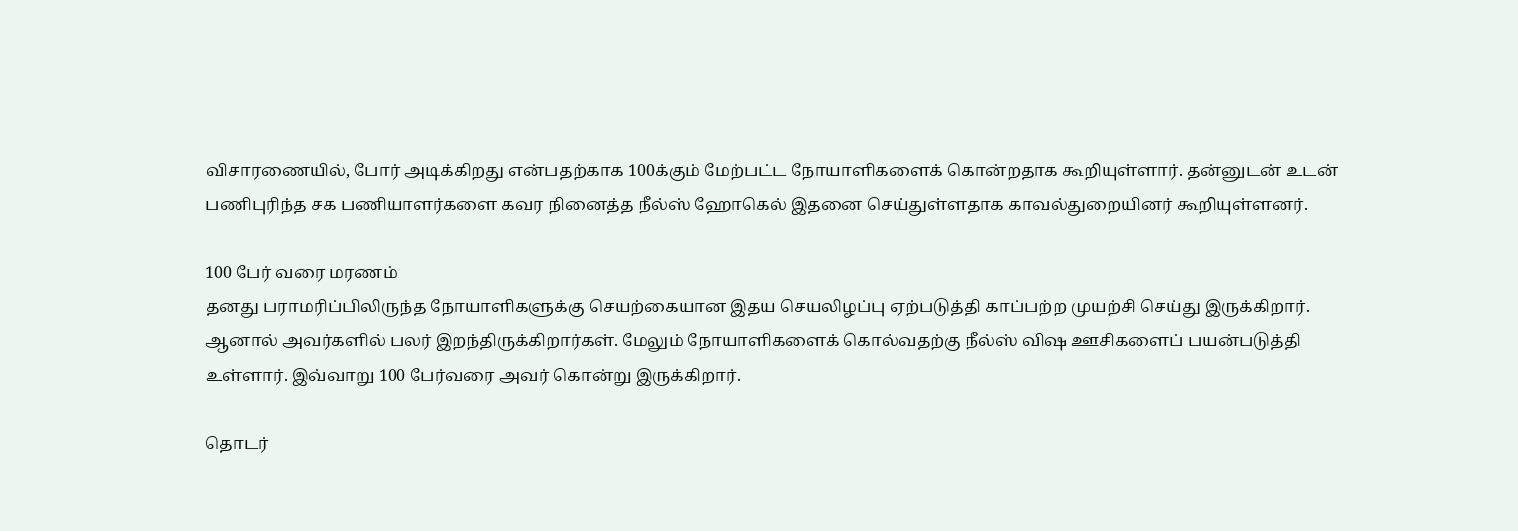விசாரணையில், போர் அடிக்கிறது என்பதற்காக 100க்கும் மேற்பட்ட நோயாளிகளைக் கொன்றதாக கூறியுள்ளார். தன்னுடன் உடன் பணிபுரிந்த சக பணியாளர்களை கவர நினைத்த நீல்ஸ் ஹோகெல் இதனை செய்துள்ளதாக காவல்துறையினர் கூறியுள்ளனர்.

100 பேர் வரை மரணம்
தனது பராமரிப்பிலிருந்த நோயாளிகளுக்கு செயற்கையான இதய செயலிழப்பு ஏற்படுத்தி காப்பற்ற முயற்சி செய்து இருக்கிறார். ஆனால் அவர்களில் பலர் இறந்திருக்கிறார்கள். மேலும் நோயாளிகளைக் கொல்வதற்கு நீல்ஸ் விஷ ஊசிகளைப் பயன்படுத்தி உள்ளார். இவ்வாறு 100 பேர்வரை அவர் கொன்று இருக்கிறார்.

தொடர்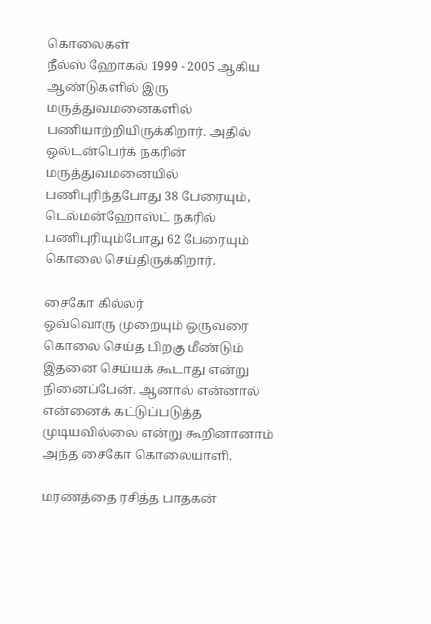கொலைகள்
நீல்ஸ் ஹோகல் 1999 - 2005 ஆகிய ஆண்டுகளில் இரு மருத்துவமனைகளில் பணியாற்றியிருக்கிறார். அதில் ஒல்டன்பெர்க் நகரின் மருத்துவமனையில் பணிபுரிந்தபோது 38 பேரையும், டெல்மன்ஹோஸ்ட் நகரில் பணிபுரியும்போது 62 பேரையும் கொலை செய்திருக்கிறார்.

சைகோ கில்லர்
ஒவ்வொரு முறையும் ஒருவரை கொலை செய்த பிறகு மீண்டும் இதனை செய்யக் கூடாது என்று நினைப்பேன். ஆனால் என்னால் என்னைக் கட்டுப்படுத்த முடியவில்லை என்று கூறினானாம் அந்த சைகோ கொலையாளி.

மரணத்தை ரசித்த பாதகன்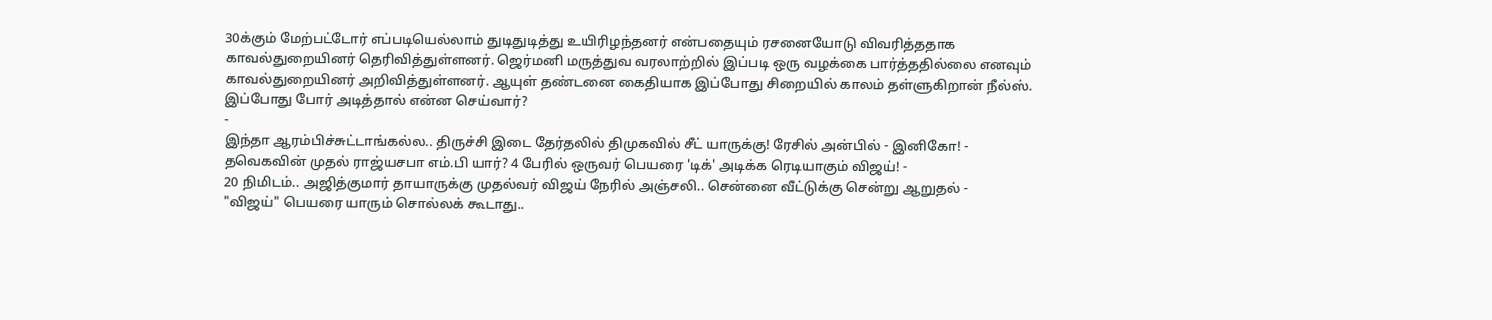30க்கும் மேற்பட்டோர் எப்படியெல்லாம் துடிதுடித்து உயிரிழந்தனர் என்பதையும் ரசனையோடு விவரித்ததாக காவல்துறையினர் தெரிவித்துள்ளனர். ஜெர்மனி மருத்துவ வரலாற்றில் இப்படி ஒரு வழக்கை பார்த்ததில்லை எனவும் காவல்துறையினர் அறிவித்துள்ளனர். ஆயுள் தண்டனை கைதியாக இப்போது சிறையில் காலம் தள்ளுகிறான் நீல்ஸ். இப்போது போர் அடித்தால் என்ன செய்வார்?
-
இந்தா ஆரம்பிச்சுட்டாங்கல்ல.. திருச்சி இடை தேர்தலில் திமுகவில் சீட் யாருக்கு! ரேசில் அன்பில் - இனிகோ! -
தவெகவின் முதல் ராஜ்யசபா எம்.பி யார்? 4 பேரில் ஒருவர் பெயரை 'டிக்' அடிக்க ரெடியாகும் விஜய்! -
20 நிமிடம்.. அஜித்குமார் தாயாருக்கு முதல்வர் விஜய் நேரில் அஞ்சலி.. சென்னை வீட்டுக்கு சென்று ஆறுதல் -
"விஜய்" பெயரை யாரும் சொல்லக் கூடாது..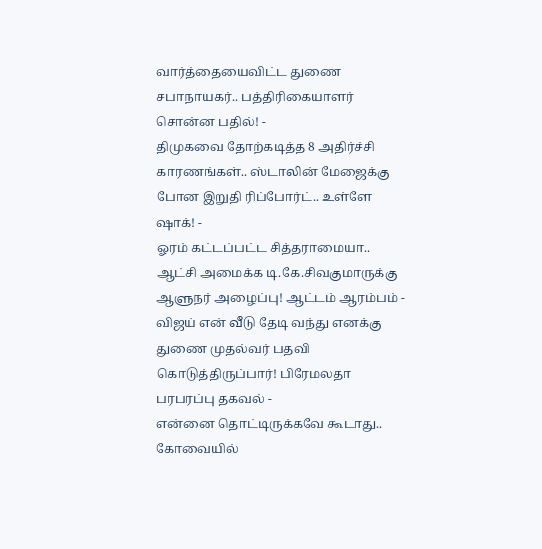வார்த்தையைவிட்ட துணை சபாநாயகர்.. பத்திரிகையாளர் சொன்ன பதில்! -
திமுகவை தோற்கடித்த 8 அதிர்ச்சி காரணங்கள்.. ஸ்டாலின் மேஜைக்கு போன இறுதி ரிப்போர்ட்.. உள்ளே ஷாக்! -
ஓரம் கட்டப்பட்ட சித்தராமையா.. ஆட்சி அமைக்க டி.கே.சிவகுமாருக்கு ஆளுநர் அழைப்பு! ஆட்டம் ஆரம்பம் -
விஜய் என் வீடு தேடி வந்து எனக்கு துணை முதல்வர் பதவி கொடுத்திருப்பார்! பிரேமலதா பரபரப்பு தகவல் -
என்னை தொட்டிருக்கவே கூடாது.. கோவையில்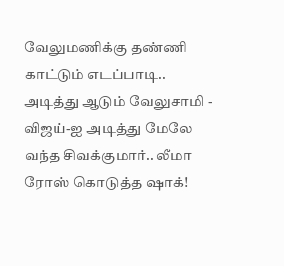வேலுமணிக்கு தண்ணி காட்டும் எடப்பாடி.. அடித்து ஆடும் வேலுசாமி -
விஜய்-ஐ அடித்து மேலே வந்த சிவக்குமார்.. லீமா ரோஸ் கொடுத்த ஷாக்!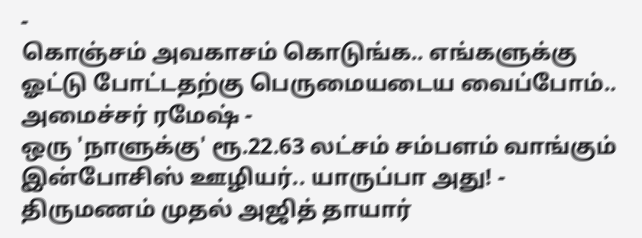-
கொஞ்சம் அவகாசம் கொடுங்க.. எங்களுக்கு ஓட்டு போட்டதற்கு பெருமையடைய வைப்போம்.. அமைச்சர் ரமேஷ் -
ஒரு 'நாளுக்கு' ரூ.22.63 லட்சம் சம்பளம் வாங்கும் இன்போசிஸ் ஊழியர்.. யாருப்பா அது! -
திருமணம் முதல் அஜித் தாயார்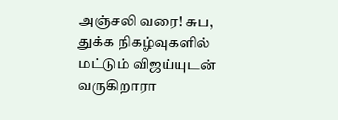அஞ்சலி வரை! சுப, துக்க நிகழ்வுகளில் மட்டும் விஜய்யுடன் வருகிறாரா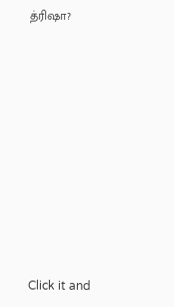த்ரிஷா?












Click it and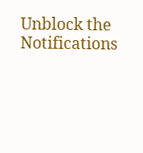Unblock the Notifications